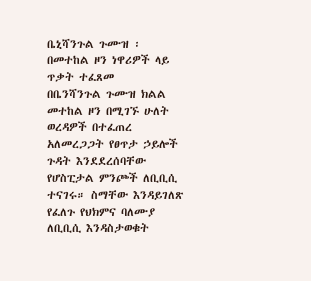ቤኒሻንጉል ጉሙዝ ፡ በመተከል ዞን ነዋሪዎች ላይ ጥቃት ተፈጸመ
በቤንሻንጉል ጉሙዝ ክልል መተከል ዞን በሚገኙ ሁለት ወረዳዎች በተፈጠረ አለመረጋጋት የፀጥታ ኃይሎች ጉዳት እንደደረሰባቸው የሆስፒታል ምንጮች ለቢቢሲ ተናገሩ። ስማቸው እንዳይገለጽ የፈለጉ የህክምና ባለሙያ ለቢቢሲ እንዳስታወቁት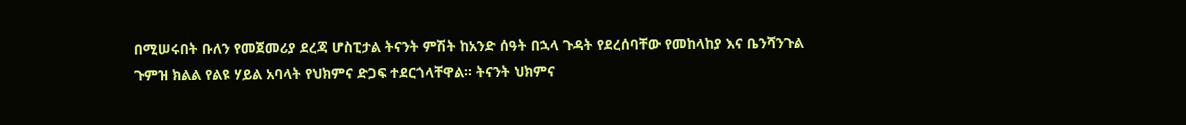በሚሠሩበት ቡለን የመጀመሪያ ደረጃ ሆስፒታል ትናንት ምሽት ከአንድ ሰዓት በኋላ ጉዳት የደረሰባቸው የመከላከያ እና ቤንሻንጉል ጉምዝ ክልል የልዩ ሃይል አባላት የህክምና ድጋፍ ተደርጎላቸዋል። ትናንት ህክምና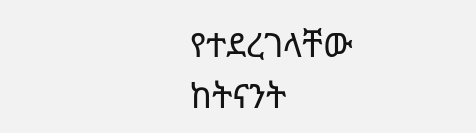የተደረገላቸው ከትናንት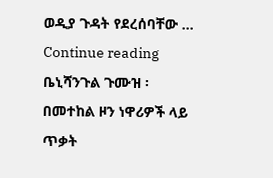ወዲያ ጉዳት የደረሰባቸው … Continue reading ቤኒሻንጉል ጉሙዝ ፡ በመተከል ዞን ነዋሪዎች ላይ ጥቃት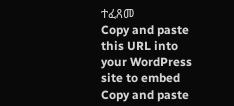ተፈጸመ
Copy and paste this URL into your WordPress site to embed
Copy and paste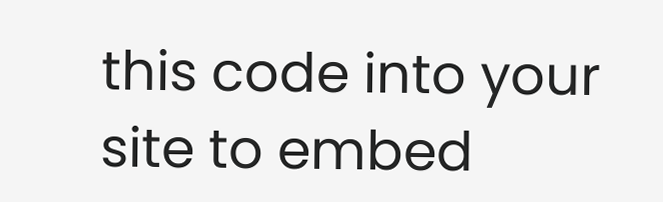this code into your site to embed